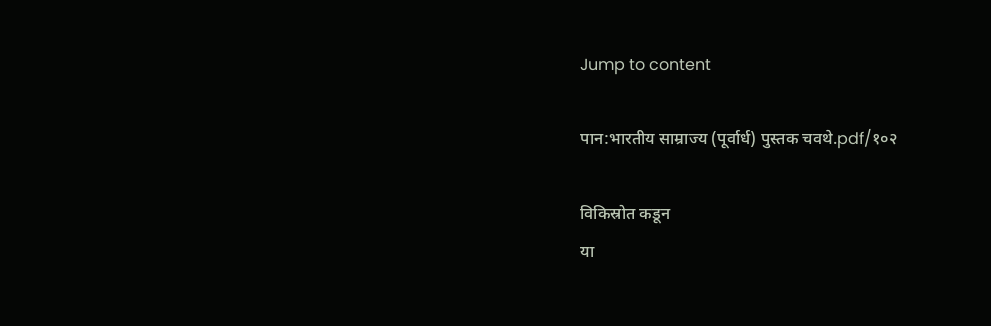Jump to content

पान:भारतीय साम्राज्य (पूर्वार्ध) पुस्तक चवथे.pdf/१०२

विकिस्रोत कडून
या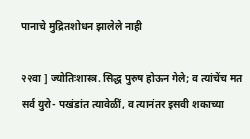पानाचे मुद्रितशोधन झालेले नाही

२२वा ] ज्योतिःशास्त्र. सिद्ध पुरुष होऊन गेले; व त्यांचेंच मत सर्व युरो- पखंडांत त्यावेळीं, व त्यानंतर इसवी शकाच्या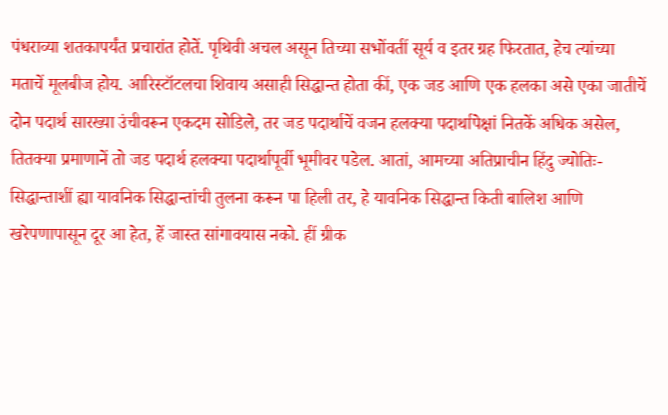पंधराव्या शतकापर्यंत प्रचारांत होतें. पृथिवी अचल असून तिच्या सभोंवतीं सूर्य व इतर ग्रह फिरतात, हेच त्यांच्या मताचें मूलबीज होय. आरिस्टॉटलचा शिवाय असाही सिद्धान्त होता कीं, एक जड आणि एक हलका असे एका जातीचें दोन पदार्थ सारख्या उंचीवरून एकदम सोडिले, तर जड पदार्थाचें वजन हलक्या पदार्थापेक्षां नितकें अधिक असेल, तितक्या प्रमाणानें तो जड पदार्थ हलक्या पदार्थापूर्वी भूमीवर पडेल. आतां, आमच्या अतिप्राचीन हिंदु ज्योतिः- सिद्धान्ताशीं ह्या यावनिक सिद्धान्तांची तुलना करून पा हिली तर, हे यावनिक सिद्धान्त किती बालिश आणि खरेपणापासून दूर आ हेत, हें जास्त सांगावयास नको. हीं ग्रीक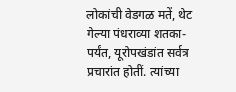लोकांची वेडगळ मतें, थेट गेल्या पंधराव्या शतका- पर्यंत, यूरोपखंडांत सर्वत्र प्रचारांत होतीं. त्यांच्या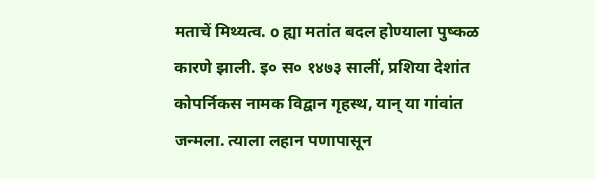मताचें मिथ्यत्व. o ह्या मतांत बदल होण्याला पुष्कळ कारणे झाली. इ० स० १४७३ सालीं, प्रशिया देशांत कोपर्निकस नामक विद्वान गृहस्थ, यान् या गांवांत जन्मला. त्याला लहान पणापासून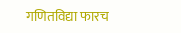गणितविद्या फारच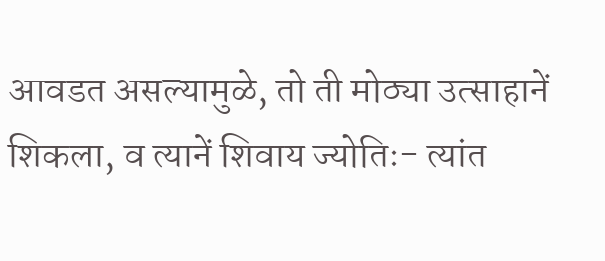आवडत असल्यामुळे, तो ती मोठ्या उत्साहानें शिकला, व त्यानें शिवाय ज्योतिः- त्यांत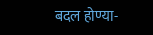बदल होण्या-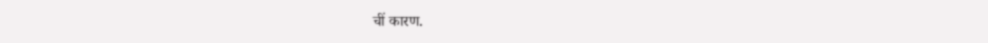चीं कारण.